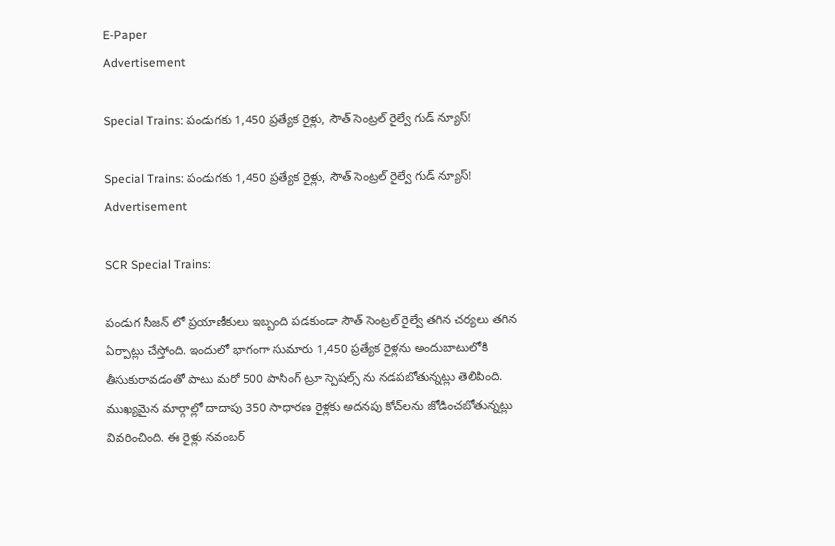E-Paper
Advertisement

Special Trains: పండుగకు 1,450 ప్రత్యేక రైళ్లు, సౌత్ సెంట్రల్ రైల్వే గుడ్ న్యూస్!

Special Trains: పండుగకు 1,450 ప్రత్యేక రైళ్లు, సౌత్ సెంట్రల్ రైల్వే గుడ్ న్యూస్!
Advertisement

SCR Special Trains:

పండుగ సీజన్ లో ప్రయాణీకులు ఇబ్బంది పడకుండా సౌత్ సెంట్రల్ రైల్వే తగిన చర్యలు తగిన ఏర్పాట్లు చేస్తోంది. ఇందులో భాగంగా సుమారు 1,450 ప్రత్యేక రైళ్లను అందుబాటులోకి తీసుకురావడంతో పాటు మరో 500 పాసింగ్ ట్రూ స్పెషల్స్ ను నడపబోతున్నట్లు తెలిపింది. ముఖ్యమైన మార్గాల్లో దాదాపు 350 సాధారణ రైళ్లకు అదనపు కోచ్‌లను జోడించబోతున్నట్లు వివరించింది. ఈ రైళ్లు నవంబర్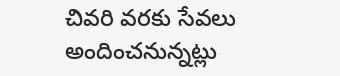చివరి వరకు సేవలు అందించనున్నట్లు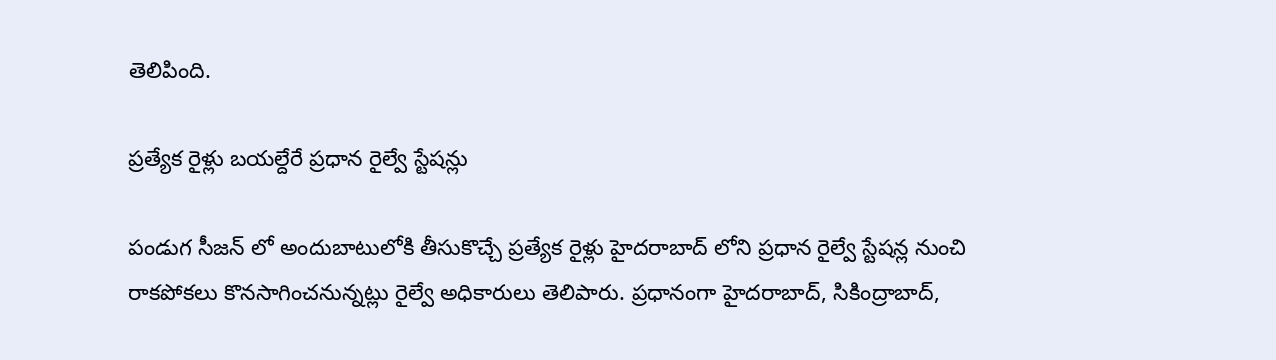తెలిపింది.

ప్రత్యేక రైళ్లు బయల్దేరే ప్రధాన రైల్వే స్టేషన్లు

పండుగ సీజన్ లో అందుబాటులోకి తీసుకొచ్చే ప్రత్యేక రైళ్లు హైదరాబాద్ లోని ప్రధాన రైల్వే స్టేషన్ల నుంచి రాకపోకలు కొనసాగించనున్నట్లు రైల్వే అధికారులు తెలిపారు. ప్రధానంగా హైదరాబాద్, సికింద్రాబాద్,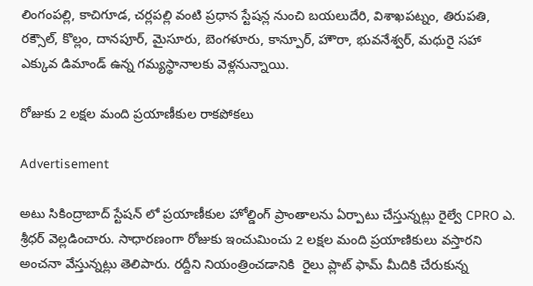లింగంపల్లి, కాచిగూడ, చర్లపల్లి వంటి ప్రధాన స్టేషన్ల నుంచి బయలుదేరి, విశాఖపట్నం, తిరుపతి, రక్సౌల్, కొల్లం, దానపూర్, మైసూరు, బెంగళూరు, కాన్పూర్, హౌరా, భువనేశ్వర్, మధురై సహా ఎక్కువ డిమాండ్ ఉన్న గమ్యస్థానాలకు వెళ్లనున్నాయి.

రోజుకు 2 లక్షల మంది ప్రయాణీకుల రాకపోకలు

Advertisement

అటు సికింద్రాబాద్ స్టేషన్‌ లో ప్రయాణీకుల హోల్డింగ్ ప్రాంతాలను ఏర్పాటు చేస్తున్నట్లు రైల్వే CPRO ఎ. శ్రీధర్ వెల్లడించారు. సాధారణంగా రోజుకు ఇంచుమించు 2 లక్షల మంది ప్రయాణికులు వస్తారని అంచనా వేస్తున్నట్లు తెలిపారు. రద్దీని నియంత్రించడానికి  రైలు ప్లాట్‌ ఫామ్‌ మీదికి చేరుకున్న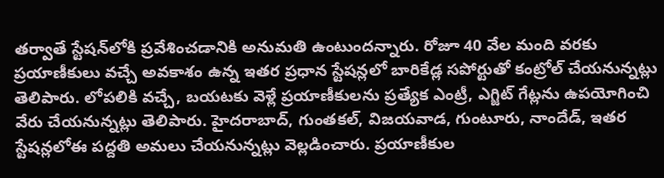తర్వాతే స్టేషన్‌లోకి ప్రవేశించడానికి అనుమతి ఉంటుందన్నారు. రోజూ 40 వేల మంది వరకు ప్రయాణీకులు వచ్చే అవకాశం ఉన్న ఇతర ప్రధాన స్టేషన్లలో బారికేడ్ల సపోర్టుతో కంట్రోల్ చేయనున్నట్లు తెలిపారు. లోపలికి వచ్చే, బయటకు వెళ్లే ప్రయాణీకులను ప్రత్యేక ఎంట్రీ, ఎగ్జిట్ గేట్లను ఉపయోగించి వేరు చేయనున్నట్లు తెలిపారు. హైదరాబాద్, గుంతకల్, విజయవాడ, గుంటూరు, నాందేడ్, ఇతర స్టేషన్లలోఈ పద్దతి అమలు చేయనున్నట్లు వెల్లడించారు. ప్రయాణీకుల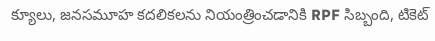క్యూలు, జనసమూహ కదలికలను నియంత్రించడానికి RPF సిబ్బంది, టికెట్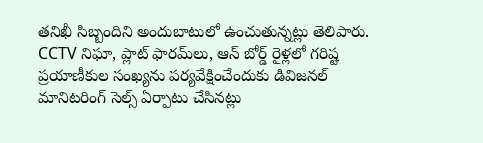తనిఖీ సిబ్బందిని అందుబాటులో ఉంచుతున్నట్లు తెలిపారు. CCTV నిఘా, ప్లాట్‌ ఫారమ్‌లు, ఆన్‌ బోర్డ్ రైళ్లలో గరిష్ట ప్రయాణీకుల సంఖ్యను పర్యవేక్షించేందుకు డివిజనల్ మానిటరింగ్ సెల్స్ ఏర్పాటు చేసినట్లు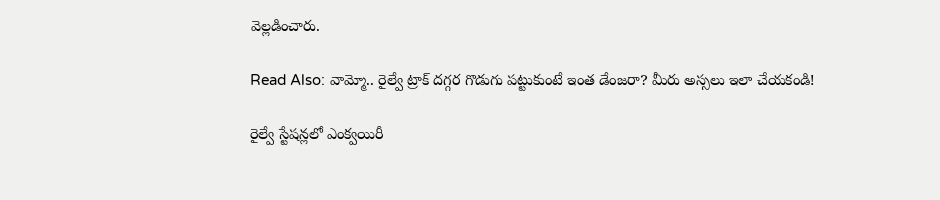వెల్లడించారు.

Read Also: వామ్మో.. రైల్వే ట్రాక్‌ దగ్గర గొడుగు పట్టుకుంటే ఇంత డేంజరా? మీరు అస్సలు ఇలా చేయకండి!

రైల్వే స్టేషన్లలో ఎంక్వయిరీ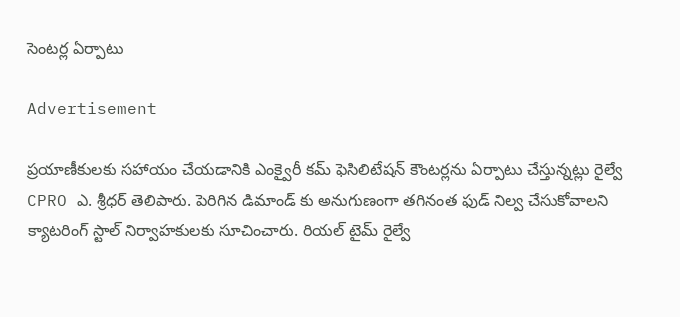సెంటర్ల ఏర్పాటు

Advertisement

ప్రయాణీకులకు సహాయం చేయడానికి ఎంక్వైరీ కమ్ ఫెసిలిటేషన్ కౌంటర్లను ఏర్పాటు చేస్తున్నట్లు రైల్వే CPRO ఎ. శ్రీధర్ తెలిపారు. పెరిగిన డిమాండ్‌ కు అనుగుణంగా తగినంత ఫుడ్ నిల్వ చేసుకోవాలని క్యాటరింగ్ స్టాల్ నిర్వాహకులకు సూచించారు. రియల్ టైమ్ రైల్వే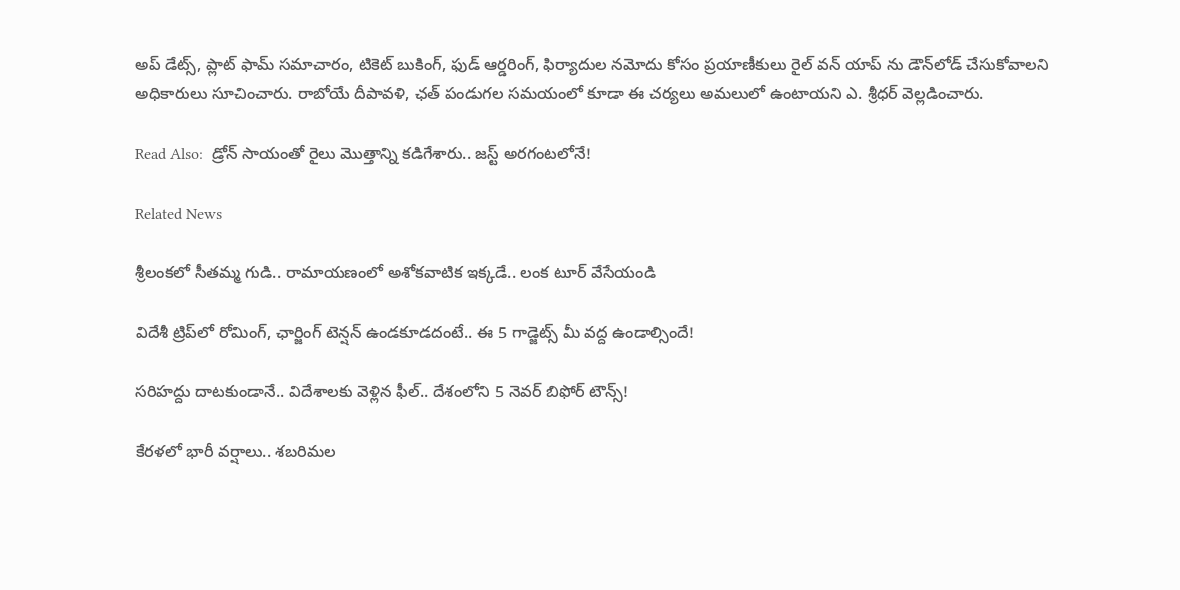అప్ డేట్స్, ప్లాట్‌ ఫామ్ సమాచారం, టికెట్ బుకింగ్, ఫుడ్ ఆర్డరింగ్, ఫిర్యాదుల నమోదు కోసం ప్రయాణీకులు రైల్‌ వన్ యాప్‌ ను డౌన్‌లోడ్ చేసుకోవాలని అధికారులు సూచించారు. రాబోయే దీపావళి, ఛత్ పండుగల సమయంలో కూడా ఈ చర్యలు అమలులో ఉంటాయని ఎ. శ్రీధర్ వెల్లడించారు.

Read Also:  డ్రోన్ సాయంతో రైలు మొత్తాన్ని కడిగేశారు.. జస్ట్ అరగంటలోనే!

Related News

శ్రీలంకలో సీతమ్మ గుడి.. రామాయణంలో అశోకవాటిక ఇక్కడే.. లంక టూర్ వేసేయండి

విదేశీ ట్రిప్‌లో రోమింగ్, ఛార్జింగ్ టెన్షన్ ఉండకూడదంటే.. ఈ 5 గాడ్జెట్స్ మీ వద్ద ఉండాల్సిందే!

సరిహద్దు దాటకుండానే.. విదేశాలకు వెళ్లిన ఫీల్.. దేశంలోని 5 నెవర్ బిఫోర్ టౌన్స్!

కేరళలో భారీ వర్షాలు.. శబరిమల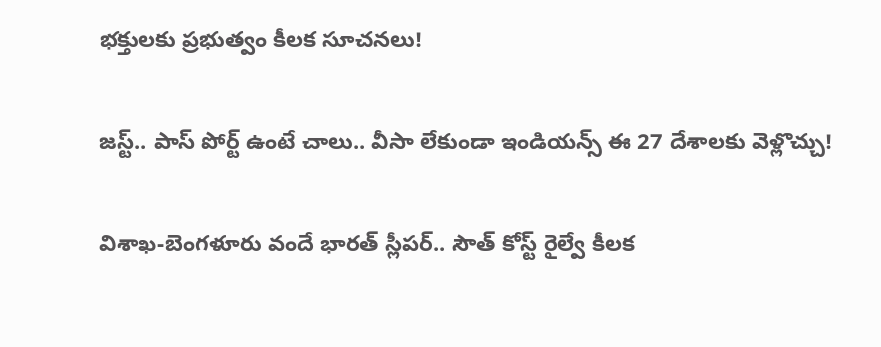భక్తులకు ప్రభుత్వం కీలక సూచనలు!

జస్ట్.. పాస్‌ పోర్ట్ ఉంటే చాలు.. వీసా లేకుండా ఇండియన్స్ ఈ 27 దేశాలకు వెళ్లొచ్చు!

విశాఖ-బెంగళూరు వందే భారత్ స్లీపర్‌.. సౌత్ కోస్ట్ రైల్వే కీలక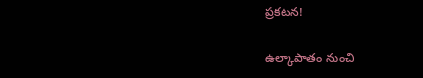ప్రకటన!

ఉల్కాపాతం నుంచి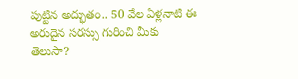పుట్టిన అద్భుతం.. 50 వేల ఏళ్లనాటి ఈ అరుదైన సరస్సు గురించి మీకు తెలుసా?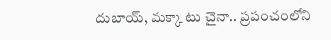దుబాయ్, మక్కా టు చైనా.. ప్రపంచంలోని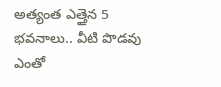అత్యంత ఎత్తైన 5 భవనాలు.. వీటి పొడవు ఎంతో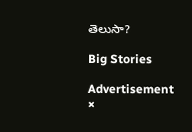తెలుసా?

Big Stories

Advertisement
×